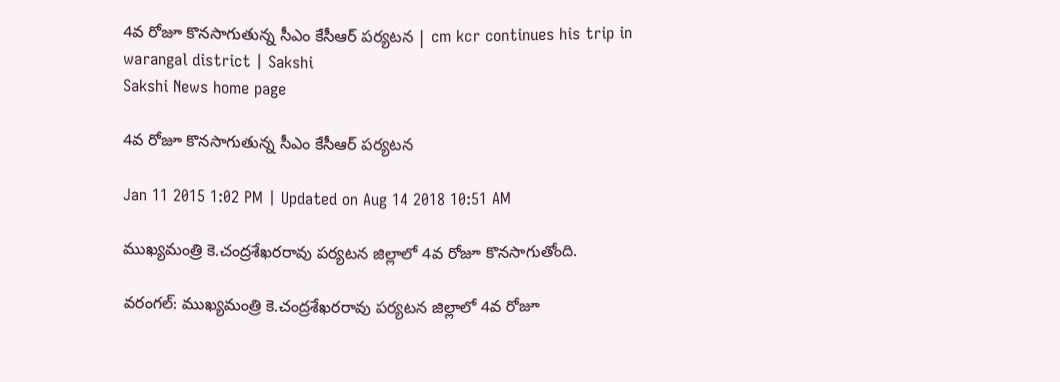4వ రోజూ కొనసాగుతున్న సీఎం కేసీఆర్ పర్యటన | cm kcr continues his trip in warangal district | Sakshi
Sakshi News home page

4వ రోజూ కొనసాగుతున్న సీఎం కేసీఆర్ పర్యటన

Jan 11 2015 1:02 PM | Updated on Aug 14 2018 10:51 AM

ముఖ్యమంత్రి కె.చంద్రశేఖరరావు పర్యటన జిల్లాలో 4వ రోజూ కొనసాగుతోంది.

వరంగల్: ముఖ్యమంత్రి కె.చంద్రశేఖరరావు పర్యటన జిల్లాలో 4వ రోజూ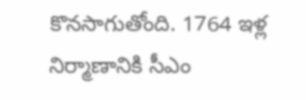కొనసాగుతోంది. 1764 ఇళ్ల నిర్మాణానికి సీఎం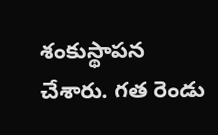శంకుస్థాపన చేశారు. గత రెండు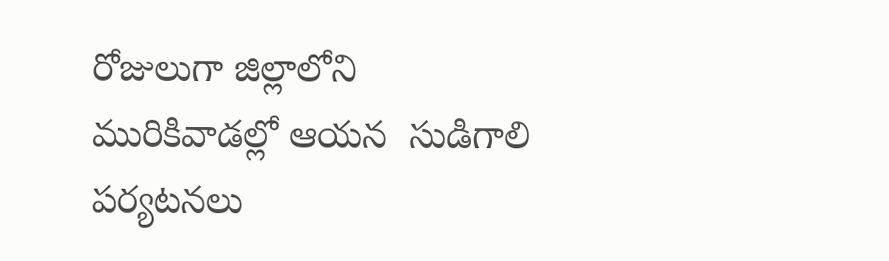రోజులుగా జిల్లాలోని మురికివాడల్లో ఆయన  సుడిగాలి పర్యటనలు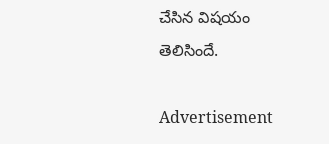చేసిన విషయం తెలిసిందే.

Advertisement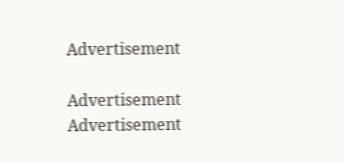Advertisement

Advertisement
Advertisement